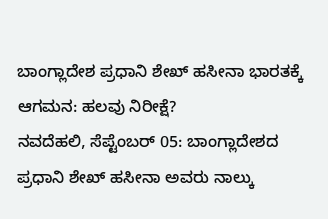ಬಾಂಗ್ಲಾದೇಶ ಪ್ರಧಾನಿ ಶೇಖ್ ಹಸೀನಾ ಭಾರತಕ್ಕೆ ಆಗಮನ: ಹಲವು ನಿರೀಕ್ಷೆ?
ನವದೆಹಲಿ, ಸೆಪ್ಟೆಂಬರ್ 05: ಬಾಂಗ್ಲಾದೇಶದ ಪ್ರಧಾನಿ ಶೇಖ್ ಹಸೀನಾ ಅವರು ನಾಲ್ಕು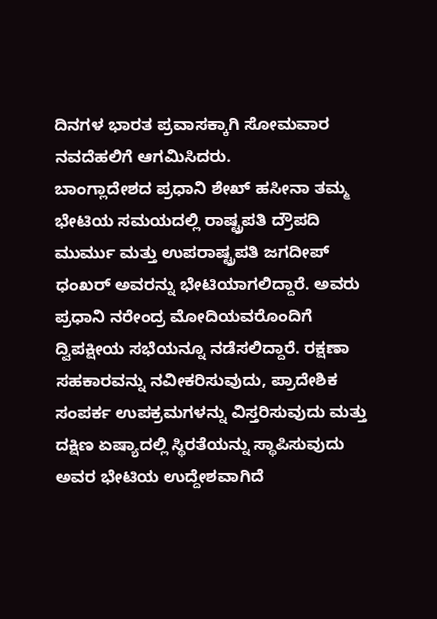ದಿನಗಳ ಭಾರತ ಪ್ರವಾಸಕ್ಕಾಗಿ ಸೋಮವಾರ ನವದೆಹಲಿಗೆ ಆಗಮಿಸಿದರು.
ಬಾಂಗ್ಲಾದೇಶದ ಪ್ರಧಾನಿ ಶೇಖ್ ಹಸೀನಾ ತಮ್ಮ ಭೇಟಿಯ ಸಮಯದಲ್ಲಿ ರಾಷ್ಟ್ರಪತಿ ದ್ರೌಪದಿ ಮುರ್ಮು ಮತ್ತು ಉಪರಾಷ್ಟ್ರಪತಿ ಜಗದೀಪ್ ಧಂಖರ್ ಅವರನ್ನು ಭೇಟಿಯಾಗಲಿದ್ದಾರೆ. ಅವರು ಪ್ರಧಾನಿ ನರೇಂದ್ರ ಮೋದಿಯವರೊಂದಿಗೆ ದ್ವಿಪಕ್ಷೀಯ ಸಭೆಯನ್ನೂ ನಡೆಸಲಿದ್ದಾರೆ. ರಕ್ಷಣಾ ಸಹಕಾರವನ್ನು ನವೀಕರಿಸುವುದು, ಪ್ರಾದೇಶಿಕ ಸಂಪರ್ಕ ಉಪಕ್ರಮಗಳನ್ನು ವಿಸ್ತರಿಸುವುದು ಮತ್ತು ದಕ್ಷಿಣ ಏಷ್ಯಾದಲ್ಲಿ ಸ್ಥಿರತೆಯನ್ನು ಸ್ಥಾಪಿಸುವುದು ಅವರ ಭೇಟಿಯ ಉದ್ದೇಶವಾಗಿದೆ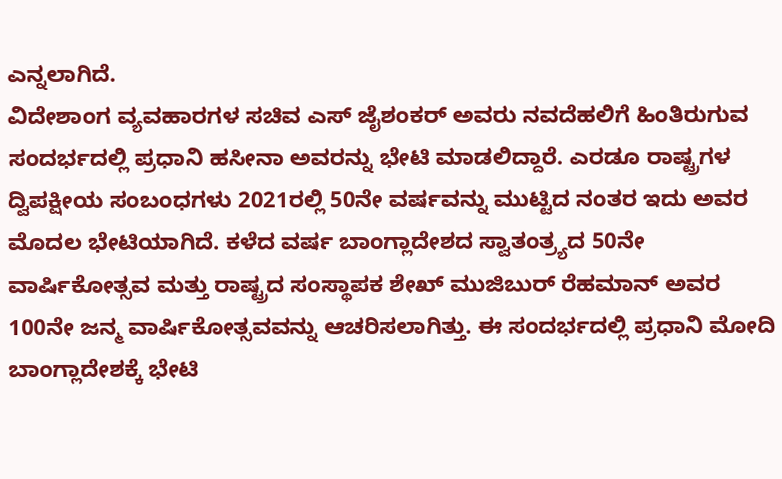ಎನ್ನಲಾಗಿದೆ.
ವಿದೇಶಾಂಗ ವ್ಯವಹಾರಗಳ ಸಚಿವ ಎಸ್ ಜೈಶಂಕರ್ ಅವರು ನವದೆಹಲಿಗೆ ಹಿಂತಿರುಗುವ ಸಂದರ್ಭದಲ್ಲಿ ಪ್ರಧಾನಿ ಹಸೀನಾ ಅವರನ್ನು ಭೇಟಿ ಮಾಡಲಿದ್ದಾರೆ. ಎರಡೂ ರಾಷ್ಟ್ರಗಳ ದ್ವಿಪಕ್ಷೀಯ ಸಂಬಂಧಗಳು 2021ರಲ್ಲಿ 50ನೇ ವರ್ಷವನ್ನು ಮುಟ್ಟಿದ ನಂತರ ಇದು ಅವರ ಮೊದಲ ಭೇಟಿಯಾಗಿದೆ. ಕಳೆದ ವರ್ಷ ಬಾಂಗ್ಲಾದೇಶದ ಸ್ವಾತಂತ್ರ್ಯದ 50ನೇ ವಾರ್ಷಿಕೋತ್ಸವ ಮತ್ತು ರಾಷ್ಟ್ರದ ಸಂಸ್ಥಾಪಕ ಶೇಖ್ ಮುಜಿಬುರ್ ರೆಹಮಾನ್ ಅವರ 100ನೇ ಜನ್ಮ ವಾರ್ಷಿಕೋತ್ಸವವನ್ನು ಆಚರಿಸಲಾಗಿತ್ತು. ಈ ಸಂದರ್ಭದಲ್ಲಿ ಪ್ರಧಾನಿ ಮೋದಿ ಬಾಂಗ್ಲಾದೇಶಕ್ಕೆ ಭೇಟಿ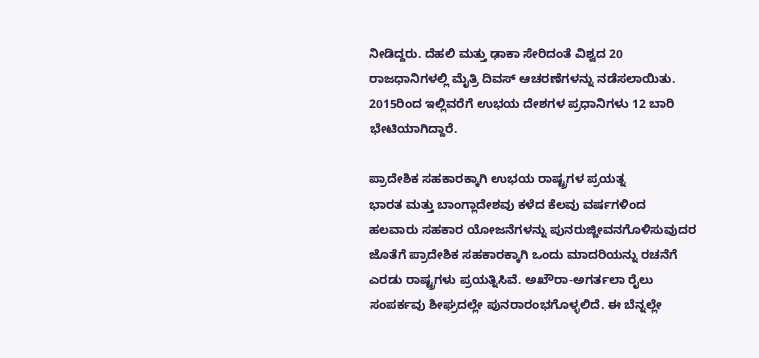ನೀಡಿದ್ದರು. ದೆಹಲಿ ಮತ್ತು ಢಾಕಾ ಸೇರಿದಂತೆ ವಿಶ್ವದ 20 ರಾಜಧಾನಿಗಳಲ್ಲಿ ಮೈತ್ರಿ ದಿವಸ್ ಆಚರಣೆಗಳನ್ನು ನಡೆಸಲಾಯಿತು. 2015ರಿಂದ ಇಲ್ಲಿವರೆಗೆ ಉಭಯ ದೇಶಗಳ ಪ್ರಧಾನಿಗಳು 12 ಬಾರಿ ಭೇಟಿಯಾಗಿದ್ದಾರೆ.

ಪ್ರಾದೇಶಿಕ ಸಹಕಾರಕ್ಕಾಗಿ ಉಭಯ ರಾಷ್ಟ್ರಗಳ ಪ್ರಯತ್ನ
ಭಾರತ ಮತ್ತು ಬಾಂಗ್ಲಾದೇಶವು ಕಳೆದ ಕೆಲವು ವರ್ಷಗಳಿಂದ ಹಲವಾರು ಸಹಕಾರ ಯೋಜನೆಗಳನ್ನು ಪುನರುಜ್ಜೀವನಗೊಳಿಸುವುದರ ಜೊತೆಗೆ ಪ್ರಾದೇಶಿಕ ಸಹಕಾರಕ್ಕಾಗಿ ಒಂದು ಮಾದರಿಯನ್ನು ರಚನೆಗೆ ಎರಡು ರಾಷ್ಟ್ರಗಳು ಪ್ರಯತ್ನಿಸಿವೆ. ಅಖೌರಾ-ಅಗರ್ತಲಾ ರೈಲು ಸಂಪರ್ಕವು ಶೀಘ್ರದಲ್ಲೇ ಪುನರಾರಂಭಗೊಳ್ಳಲಿದೆ. ಈ ಬೆನ್ನಲ್ಲೇ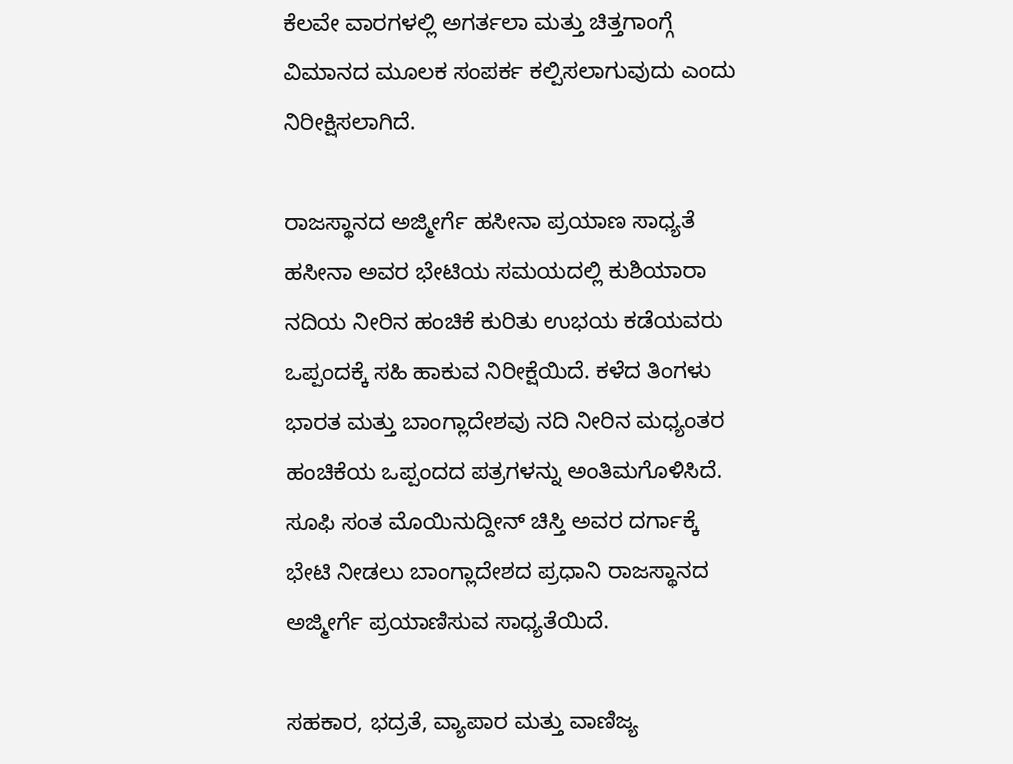ಕೆಲವೇ ವಾರಗಳಲ್ಲಿ ಅಗರ್ತಲಾ ಮತ್ತು ಚಿತ್ತಗಾಂಗ್ಗೆ ವಿಮಾನದ ಮೂಲಕ ಸಂಪರ್ಕ ಕಲ್ಪಿಸಲಾಗುವುದು ಎಂದು ನಿರೀಕ್ಷಿಸಲಾಗಿದೆ.

ರಾಜಸ್ಥಾನದ ಅಜ್ಮೀರ್ಗೆ ಹಸೀನಾ ಪ್ರಯಾಣ ಸಾಧ್ಯತೆ
ಹಸೀನಾ ಅವರ ಭೇಟಿಯ ಸಮಯದಲ್ಲಿ ಕುಶಿಯಾರಾ ನದಿಯ ನೀರಿನ ಹಂಚಿಕೆ ಕುರಿತು ಉಭಯ ಕಡೆಯವರು ಒಪ್ಪಂದಕ್ಕೆ ಸಹಿ ಹಾಕುವ ನಿರೀಕ್ಷೆಯಿದೆ. ಕಳೆದ ತಿಂಗಳು ಭಾರತ ಮತ್ತು ಬಾಂಗ್ಲಾದೇಶವು ನದಿ ನೀರಿನ ಮಧ್ಯಂತರ ಹಂಚಿಕೆಯ ಒಪ್ಪಂದದ ಪತ್ರಗಳನ್ನು ಅಂತಿಮಗೊಳಿಸಿದೆ. ಸೂಫಿ ಸಂತ ಮೊಯಿನುದ್ದೀನ್ ಚಿಸ್ತಿ ಅವರ ದರ್ಗಾಕ್ಕೆ ಭೇಟಿ ನೀಡಲು ಬಾಂಗ್ಲಾದೇಶದ ಪ್ರಧಾನಿ ರಾಜಸ್ಥಾನದ ಅಜ್ಮೀರ್ಗೆ ಪ್ರಯಾಣಿಸುವ ಸಾಧ್ಯತೆಯಿದೆ.

ಸಹಕಾರ, ಭದ್ರತೆ, ವ್ಯಾಪಾರ ಮತ್ತು ವಾಣಿಜ್ಯ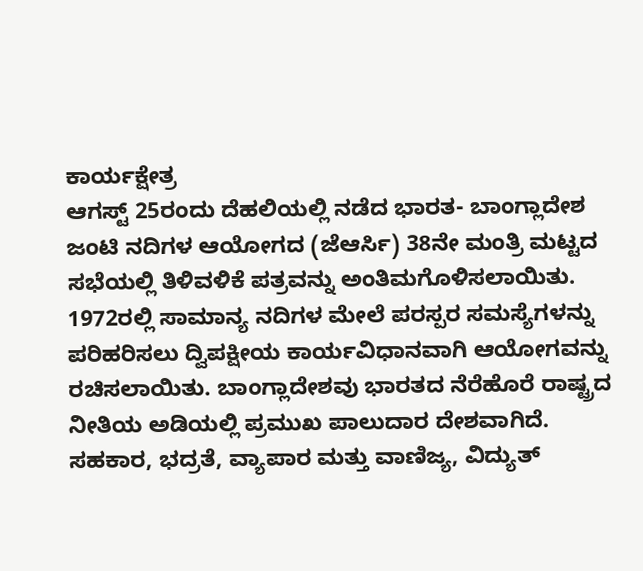ಕಾರ್ಯಕ್ಷೇತ್ರ
ಆಗಸ್ಟ್ 25ರಂದು ದೆಹಲಿಯಲ್ಲಿ ನಡೆದ ಭಾರತ- ಬಾಂಗ್ಲಾದೇಶ ಜಂಟಿ ನದಿಗಳ ಆಯೋಗದ (ಜೆಆರ್ಸಿ) 38ನೇ ಮಂತ್ರಿ ಮಟ್ಟದ ಸಭೆಯಲ್ಲಿ ತಿಳಿವಳಿಕೆ ಪತ್ರವನ್ನು ಅಂತಿಮಗೊಳಿಸಲಾಯಿತು. 1972ರಲ್ಲಿ ಸಾಮಾನ್ಯ ನದಿಗಳ ಮೇಲೆ ಪರಸ್ಪರ ಸಮಸ್ಯೆಗಳನ್ನು ಪರಿಹರಿಸಲು ದ್ವಿಪಕ್ಷೀಯ ಕಾರ್ಯವಿಧಾನವಾಗಿ ಆಯೋಗವನ್ನು ರಚಿಸಲಾಯಿತು. ಬಾಂಗ್ಲಾದೇಶವು ಭಾರತದ ನೆರೆಹೊರೆ ರಾಷ್ಟ್ರದ ನೀತಿಯ ಅಡಿಯಲ್ಲಿ ಪ್ರಮುಖ ಪಾಲುದಾರ ದೇಶವಾಗಿದೆ. ಸಹಕಾರ, ಭದ್ರತೆ, ವ್ಯಾಪಾರ ಮತ್ತು ವಾಣಿಜ್ಯ, ವಿದ್ಯುತ್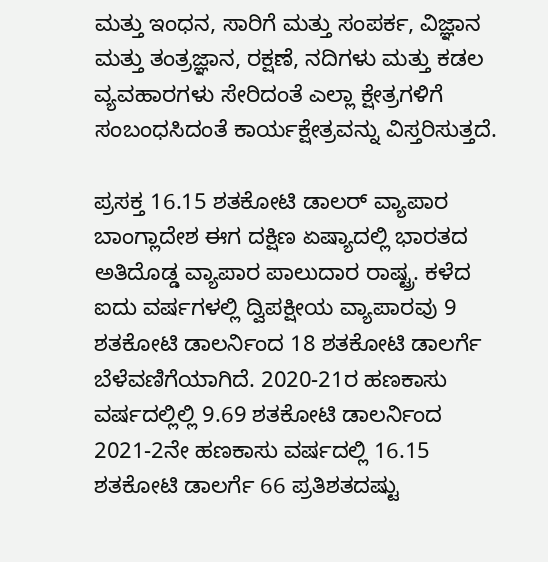ಮತ್ತು ಇಂಧನ, ಸಾರಿಗೆ ಮತ್ತು ಸಂಪರ್ಕ, ವಿಜ್ಞಾನ ಮತ್ತು ತಂತ್ರಜ್ಞಾನ, ರಕ್ಷಣೆ, ನದಿಗಳು ಮತ್ತು ಕಡಲ ವ್ಯವಹಾರಗಳು ಸೇರಿದಂತೆ ಎಲ್ಲಾ ಕ್ಷೇತ್ರಗಳಿಗೆ ಸಂಬಂಧಸಿದಂತೆ ಕಾರ್ಯಕ್ಷೇತ್ರವನ್ನು ವಿಸ್ತರಿಸುತ್ತದೆ.

ಪ್ರಸಕ್ತ 16.15 ಶತಕೋಟಿ ಡಾಲರ್ ವ್ಯಾಪಾರ
ಬಾಂಗ್ಲಾದೇಶ ಈಗ ದಕ್ಷಿಣ ಏಷ್ಯಾದಲ್ಲಿ ಭಾರತದ ಅತಿದೊಡ್ಡ ವ್ಯಾಪಾರ ಪಾಲುದಾರ ರಾಷ್ಟ್ರ. ಕಳೆದ ಐದು ವರ್ಷಗಳಲ್ಲಿ ದ್ವಿಪಕ್ಷೀಯ ವ್ಯಾಪಾರವು 9 ಶತಕೋಟಿ ಡಾಲರ್ನಿಂದ 18 ಶತಕೋಟಿ ಡಾಲರ್ಗೆ ಬೆಳೆವಣಿಗೆಯಾಗಿದೆ. 2020-21ರ ಹಣಕಾಸು ವರ್ಷದಲ್ಲಿಲ್ಲಿ 9.69 ಶತಕೋಟಿ ಡಾಲರ್ನಿಂದ 2021-2ನೇ ಹಣಕಾಸು ವರ್ಷದಲ್ಲಿ 16.15 ಶತಕೋಟಿ ಡಾಲರ್ಗೆ 66 ಪ್ರತಿಶತದಷ್ಟು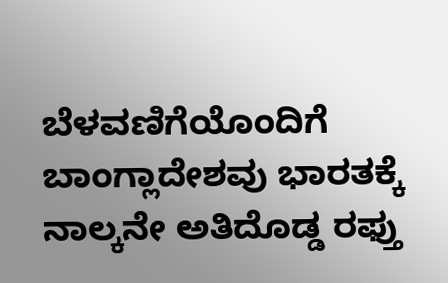ಬೆಳವಣಿಗೆಯೊಂದಿಗೆ ಬಾಂಗ್ಲಾದೇಶವು ಭಾರತಕ್ಕೆ ನಾಲ್ಕನೇ ಅತಿದೊಡ್ಡ ರಫ್ತು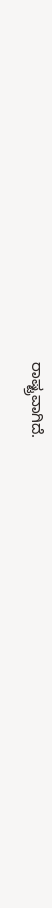ರಾಷ್ಟ್ರವಾಗಿದೆ.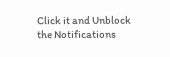Click it and Unblock the Notifications